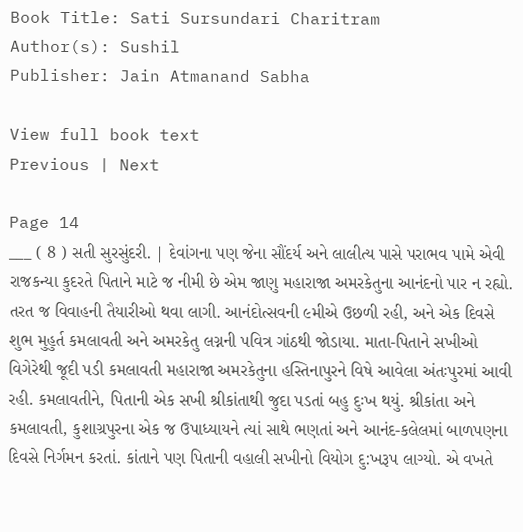Book Title: Sati Sursundari Charitram
Author(s): Sushil
Publisher: Jain Atmanand Sabha

View full book text
Previous | Next

Page 14
___ ( 8 ) સતી સુરસુંદરી. | દેવાંગના પણ જેના સૌંદર્ય અને લાલીત્ય પાસે પરાભવ પામે એવી રાજકન્યા કુદરતે પિતાને માટે જ નીમી છે એમ જાણુ મહારાજા અમરકેતુના આનંદનો પાર ન રહ્યો. તરત જ વિવાહની તૈયારીઓ થવા લાગી. આનંદોત્સવની ૯મીએ ઉછળી રહી, અને એક દિવસે શુભ મુહુર્ત કમલાવતી અને અમરકેતુ લગ્નની પવિત્ર ગાંઠથી જોડાયા. માતા-પિતાને સખીઓ વિગેરેથી જૂદી પડી કમલાવતી મહારાજા અમરકેતુના હસ્તિનાપુરને વિષે આવેલા અંતઃપુરમાં આવી રહી. કમલાવતીને, પિતાની એક સખી શ્રીકાંતાથી જુદા પડતાં બહુ દુઃખ થયું. શ્રીકાંતા અને કમલાવતી, કુશાગ્રપુરના એક જ ઉપાધ્યાયને ત્યાં સાથે ભણતાં અને આનંદ-કલેલમાં બાળપણના દિવસે નિર્ગમન કરતાં. કાંતાને પણ પિતાની વહાલી સખીનો વિયોગ દુ:ખરૂપ લાગ્યો. એ વખતે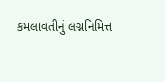કમલાવતીનું લગ્નનિમિત્ત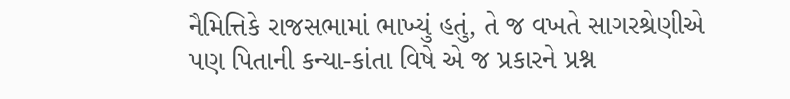નૈમિત્તિકે રાજસભામાં ભાખ્યું હતું, તે જ વખતે સાગરશ્રેણીએ પણ પિતાની કન્યા-કાંતા વિષે એ જ પ્રકારને પ્રશ્ન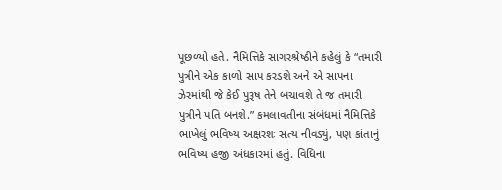પૂછળ્યો હતે. નૈમિત્તિકે સાગરશ્રેષ્ઠીને કહેલું કે “તમારી પુત્રીને એક કાળો સાપ કરડશે અને એ સાપના ઝેરમાંથી જે કેઈ પુરૂષ તેને બચાવશે તે જ તમારી પુત્રીને પતિ બનશે.” કમલાવતીના સંબંધમાં નૈમિત્તિકે ભાખેલું ભવિષ્ય અક્ષરશઃ સત્ય નીવડ્યું, પણ કાંતાનું ભવિષ્ય હજી અંધકારમાં હતું. વિધિના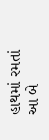હાથમાં રમતાં આ બે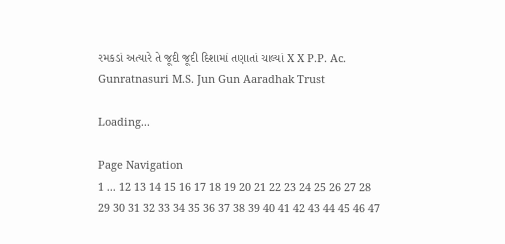રમકડાં અત્યારે તે જૂદી જૂદી દિશામાં તણાતાં ચાલ્યાં X X P.P. Ac. Gunratnasuri M.S. Jun Gun Aaradhak Trust

Loading...

Page Navigation
1 ... 12 13 14 15 16 17 18 19 20 21 22 23 24 25 26 27 28 29 30 31 32 33 34 35 36 37 38 39 40 41 42 43 44 45 46 47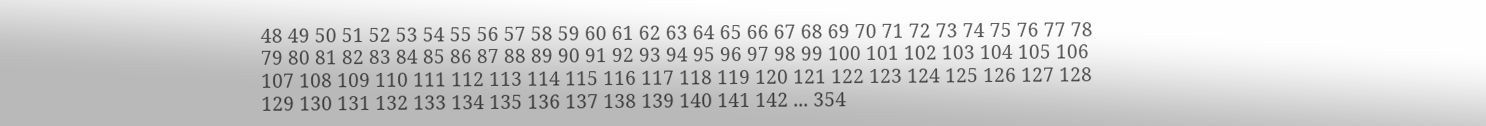48 49 50 51 52 53 54 55 56 57 58 59 60 61 62 63 64 65 66 67 68 69 70 71 72 73 74 75 76 77 78 79 80 81 82 83 84 85 86 87 88 89 90 91 92 93 94 95 96 97 98 99 100 101 102 103 104 105 106 107 108 109 110 111 112 113 114 115 116 117 118 119 120 121 122 123 124 125 126 127 128 129 130 131 132 133 134 135 136 137 138 139 140 141 142 ... 354